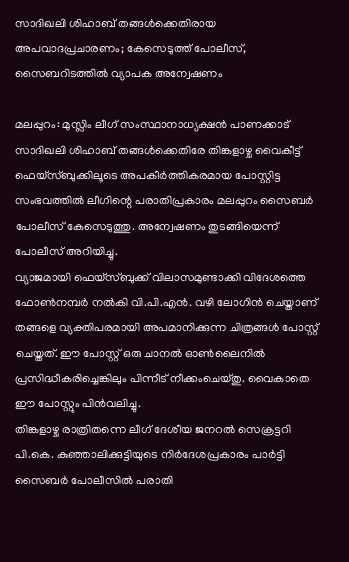സാദിഖലി ശിഹാബ് തങ്ങൾക്കെതിരായ അപവാദപ്രചാരണം; കേസെടുത്ത് പോലീസ്, സൈബറിടത്തിൽ വ്യാപക അന്വേഷണം

മലപ്പുറം: മുസ്ലിം ലീഗ് സംസ്ഥാനാധ്യക്ഷൻ പാണക്കാട് സാദിഖലി ശിഹാബ് തങ്ങൾക്കെതിരേ തിങ്കളാഴ്ച വൈകീട്ട് ഫെയ്സ്ബുക്കിലൂടെ അപകീർത്തികരമായ പോസ്റ്റിട്ട സംഭവത്തിൽ ലീഗിന്റെ പരാതിപ്രകാരം മലപ്പുറം സൈബർ പോലീസ് കേസെടുത്തു. അന്വേഷണം തുടങ്ങിയെന്ന് പോലീസ് അറിയിച്ചു.
വ്യാജമായി ഫെയ്സ്ബുക്ക് വിലാസമുണ്ടാക്കി വിദേശത്തെ ഫോൺനമ്പർ നൽകി വി.പി.എൻ. വഴി ലോഗിൻ ചെയ്താണ് തങ്ങളെ വ്യക്തിപരമായി അപമാനിക്കുന്ന ചിത്രങ്ങൾ പോസ്റ്റ് ചെയ്തത്. ഈ പോസ്റ്റ് ഒരു ചാനൽ ഓൺലൈനിൽ പ്രസിദ്ധീകരിച്ചെങ്കിലും പിന്നീട് നീക്കംചെയ്തു. വൈകാതെ ഈ പോസ്റ്റും പിൻവലിച്ചു.
തിങ്കളാഴ്ച രാത്രിതന്നെ ലീഗ് ദേശീയ ജനറൽ സെക്രട്ടറി പി.കെ. കുഞ്ഞാലിക്കുട്ടിയുടെ നിർദേശപ്രകാരം പാർട്ടി സൈബർ പോലീസിൽ പരാതി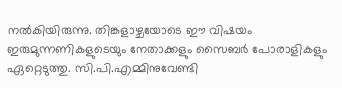നൽകിയിരുന്നു. തിങ്കളാഴ്ചയോടെ ഈ വിഷയം ഇരുമുന്നണികളുടെയും നേതാക്കളും സൈബർ പോരാളികളും ഏറ്റെടുത്തു. സി.പി.എമ്മിനുവേണ്ടി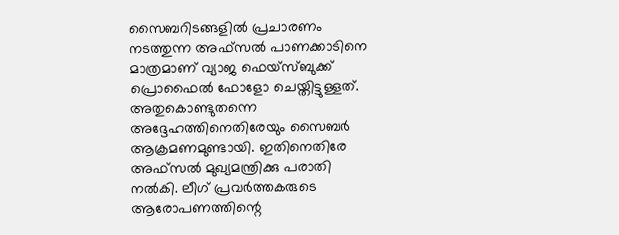സൈബറിടങ്ങളിൽ പ്രചാരണം നടത്തുന്ന അഫ്സൽ പാണക്കാടിനെ മാത്രമാണ് വ്യാജ ഫെയ്സ്ബുക്ക് പ്രൊഫൈൽ ഫോളോ ചെയ്തിട്ടുള്ളത്. അതുകൊണ്ടുതന്നെ അദ്ദേഹത്തിനെതിരേയും സൈബർ ആക്രമണമുണ്ടായി. ഇതിനെതിരേ അഫ്സൽ മുഖ്യമന്ത്രിക്കു പരാതി നൽകി. ലീഗ് പ്രവർത്തകരുടെ ആരോപണത്തിന്റെ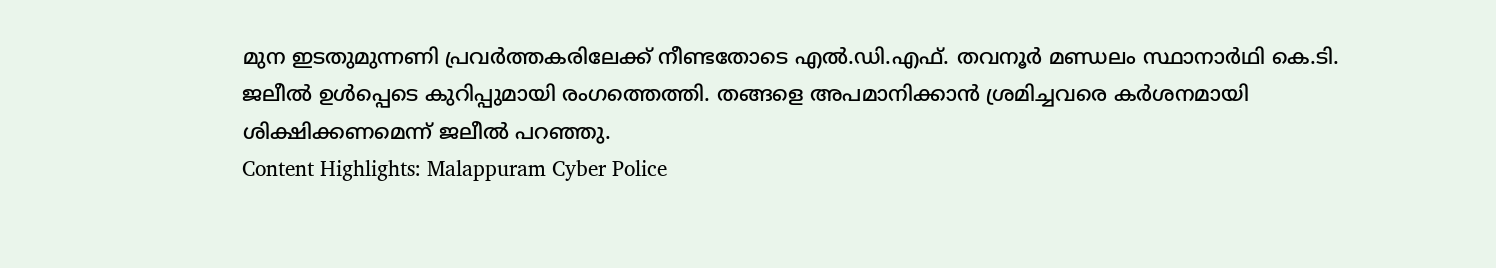മുന ഇടതുമുന്നണി പ്രവർത്തകരിലേക്ക് നീണ്ടതോടെ എൽ.ഡി.എഫ്. തവനൂർ മണ്ഡലം സ്ഥാനാർഥി കെ.ടി. ജലീൽ ഉൾപ്പെടെ കുറിപ്പുമായി രംഗത്തെത്തി. തങ്ങളെ അപമാനിക്കാൻ ശ്രമിച്ചവരെ കർശനമായി ശിക്ഷിക്കണമെന്ന് ജലീൽ പറഞ്ഞു.
Content Highlights: Malappuram Cyber Police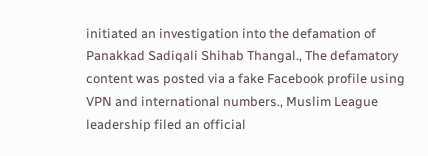initiated an investigation into the defamation of Panakkad Sadiqali Shihab Thangal., The defamatory content was posted via a fake Facebook profile using VPN and international numbers., Muslim League leadership filed an official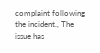complaint following the incident., The issue has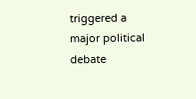triggered a major political debate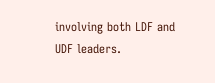involving both LDF and UDF leaders.